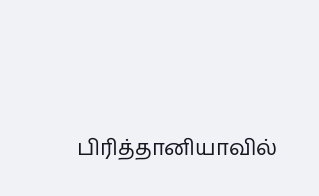பிரித்தானியாவில்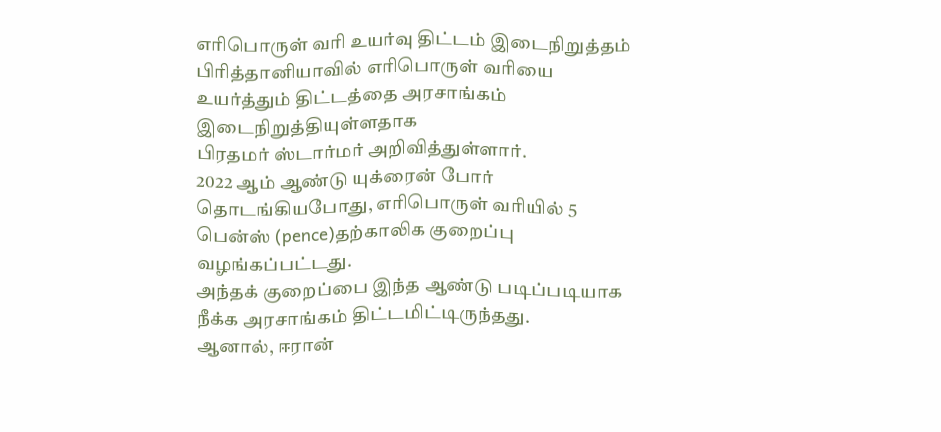எரிபொருள் வரி உயர்வு திட்டம் இடைநிறுத்தம்
பிரித்தானியாவில் எரிபொருள் வரியை உயர்த்தும் திட்டத்தை அரசாங்கம் இடைநிறுத்தியுள்ளதாக
பிரதமர் ஸ்டார்மர் அறிவித்துள்ளார்.
2022 ஆம் ஆண்டு யுக்ரைன் போர் தொடங்கியபோது, எரிபொருள் வரியில் 5 பென்ஸ் (pence)தற்காலிக குறைப்பு வழங்கப்பட்டது.
அந்தக் குறைப்பை இந்த ஆண்டு படிப்படியாக நீக்க அரசாங்கம் திட்டமிட்டிருந்தது.
ஆனால், ஈரான்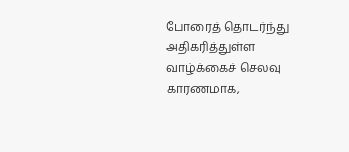போரைத் தொடர்ந்து அதிகரித்துள்ள வாழ்க்கைச் செலவு காரணமாக,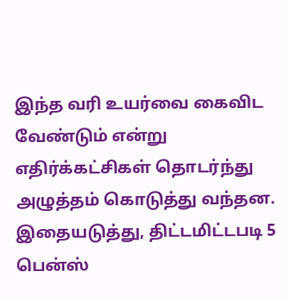இந்த வரி உயர்வை கைவிட வேண்டும் என்று எதிர்க்கட்சிகள் தொடர்ந்து அழுத்தம் கொடுத்து வந்தன.
இதையடுத்து, திட்டமிட்டபடி 5 பென்ஸ்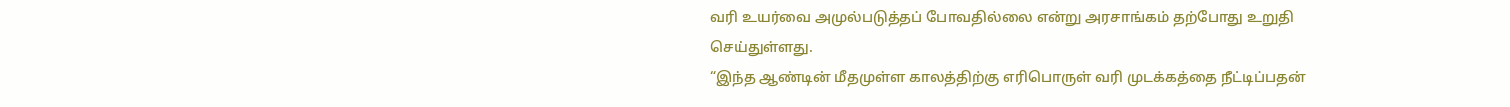வரி உயர்வை அமுல்படுத்தப் போவதில்லை என்று அரசாங்கம் தற்போது உறுதி செய்துள்ளது.
“இந்த ஆண்டின் மீதமுள்ள காலத்திற்கு எரிபொருள் வரி முடக்கத்தை நீட்டிப்பதன்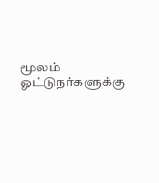மூலம் ஓட்டுநர்களுக்கு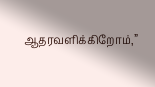ஆதரவளிக்கிறோம்,”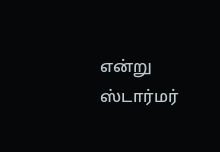என்று ஸ்டார்மர்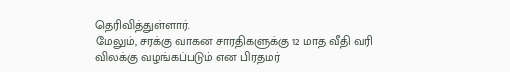தெரிவித்துள்ளார்.
மேலும், சரக்கு வாகன சாரதிகளுக்கு 12 மாத வீதி வரி விலக்கு வழங்கப்படும் என பிரதமர்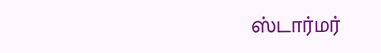ஸ்டார்மர்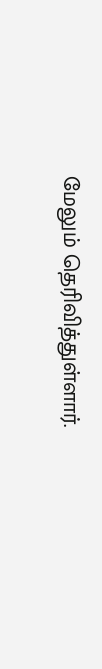மேலும் தெரிவித்துள்ளார்.